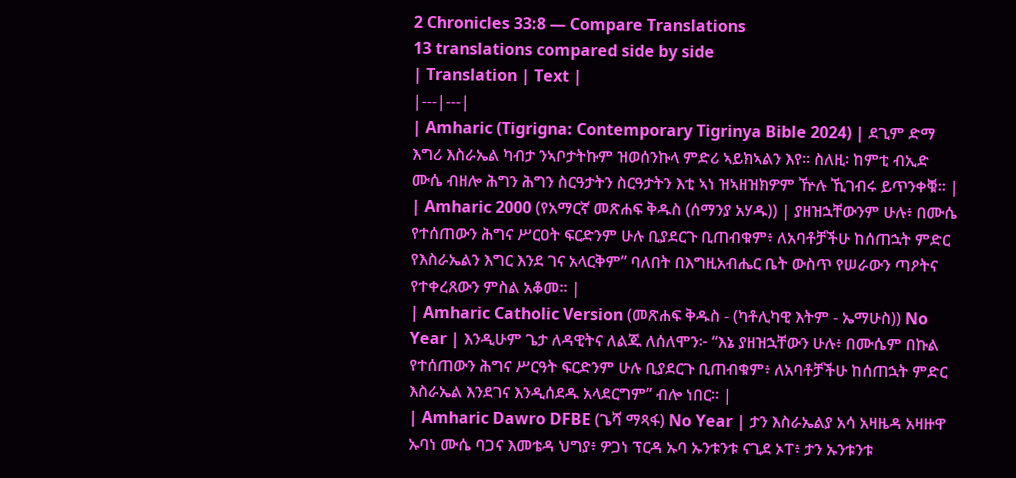2 Chronicles 33:8 — Compare Translations
13 translations compared side by side
| Translation | Text |
|---|---|
| Amharic (Tigrigna: Contemporary Tigrinya Bible 2024) | ደጊም ድማ እግሪ እስራኤል ካብታ ንኣቦታትኩም ዝወሰንኩላ ምድሪ ኣይክኣልን እየ። ስለዚ፡ ከምቲ ብኢድ ሙሴ ብዘሎ ሕግን ሕግን ስርዓታትን ስርዓታትን እቲ ኣነ ዝኣዘዝክዎም ዅሉ ኺገብሩ ይጥንቀቑ። |
| Amharic 2000 (የአማርኛ መጽሐፍ ቅዱስ (ሰማንያ አሃዱ)) | ያዘዝኋቸውንም ሁሉ፥ በሙሴ የተሰጠውን ሕግና ሥርዐት ፍርድንም ሁሉ ቢያደርጉ ቢጠብቁም፥ ለአባቶቻችሁ ከሰጠኋት ምድር የእስራኤልን እግር እንደ ገና አላርቅም” ባለበት በእግዚአብሔር ቤት ውስጥ የሠራውን ጣዖትና የተቀረጸውን ምስል አቆመ። |
| Amharic Catholic Version (መጽሐፍ ቅዱስ - (ካቶሊካዊ እትም - ኤማሁስ)) No Year | እንዲሁም ጌታ ለዳዊትና ለልጁ ለሰለሞን፦ “እኔ ያዘዝኋቸውን ሁሉ፥ በሙሴም በኩል የተሰጠውን ሕግና ሥርዓት ፍርድንም ሁሉ ቢያደርጉ ቢጠብቁም፥ ለአባቶቻችሁ ከሰጠኋት ምድር እስራኤል እንደገና እንዲሰደዱ አላደርግም” ብሎ ነበር። |
| Amharic Dawro DFBE (ጌሻ ማጻፋ) No Year | ታን እስራኤልያ አሳ አዛዜዳ አዛዙዋ ኡባነ ሙሴ ባጋና እመቴዳ ህግያ፥ ዎጋነ ፕርዳ ኡባ ኡንቱንቱ ናጊደ ኦፐ፥ ታን ኡንቱንቱ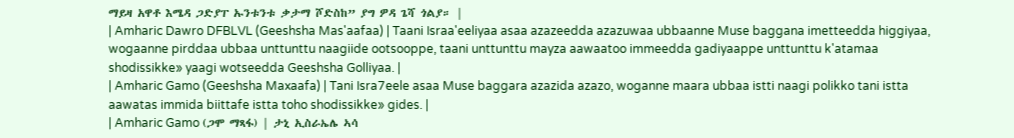ማይዛ አዋቶ እሜዳ ጋድያፐ ኡንቱንቱ ቃታማ ሾድስከ” ያግ ዎዳ ጌሻ ጎልያ። |
| Amharic Dawro DFBLVL (Geeshsha Mas'aafaa) | Taani Israa'eeliyaa asaa azazeedda azazuwaa ubbaanne Muse baggana imetteedda higgiyaa, wogaanne pirddaa ubbaa unttunttu naagiide ootsooppe, taani unttunttu mayza aawaatoo immeedda gadiyaappe unttunttu k'atamaa shodissikke» yaagi wotseedda Geeshsha Golliyaa. |
| Amharic Gamo (Geeshsha Maxaafa) | Tani Isra7eele asaa Muse baggara azazida azazo, woganne maara ubbaa istti naagi polikko tani istta aawatas immida biittafe istta toho shodissikke» gides. |
| Amharic Gamo (ጋሞ ማጻፋ) | ታኒ ኢስራኤሌ ኣሳ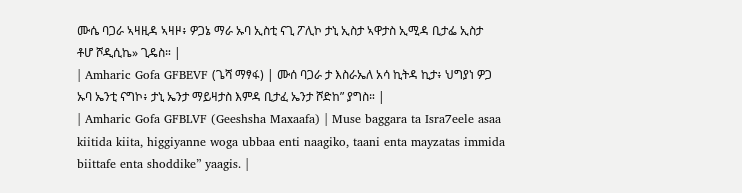ሙሴ ባጋራ ኣዛዚዳ ኣዛዞ፥ ዎጋኔ ማራ ኡባ ኢስቲ ናጊ ፖሊኮ ታኒ ኢስታ ኣዋታስ ኢሚዳ ቢታፌ ኢስታ ቶሆ ሾዲሲኬ» ጊዴስ። |
| Amharic Gofa GFBEVF (ጌሻ ማፃፋ) | ሙሰ ባጋራ ታ እስራኤለ አሳ ኪትዳ ኪታ፥ ህግያነ ዎጋ ኡባ ኤንቲ ናግኮ፥ ታኒ ኤንታ ማይዛታስ እምዳ ቢታፈ ኤንታ ሾድከ” ያግስ። |
| Amharic Gofa GFBLVF (Geeshsha Maxaafa) | Muse baggara ta Isra7eele asaa kiitida kiita, higgiyanne woga ubbaa enti naagiko, taani enta mayzatas immida biittafe enta shoddike” yaagis. |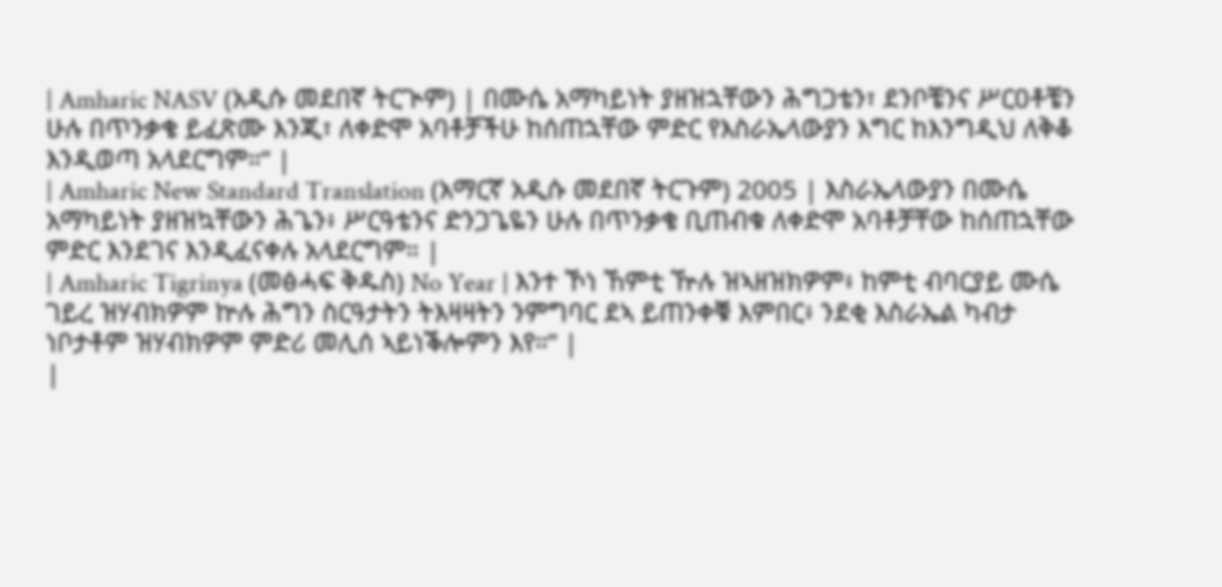| Amharic NASV (አዲሱ መደበኛ ትርጒም) | በሙሴ አማካይነት ያዘዝኋቸውን ሕግጋቴን፣ ደንቦቼንና ሥርዐቶቼን ሁሉ በጥንቃቄ ይፈጽሙ እንጂ፣ ለቀድሞ አባቶቻችሁ ከሰጠኋቸው ምድር የእስራኤላውያን እግር ከእንግዲህ ለቅቆ እንዲወጣ አላደርግም።” |
| Amharic New Standard Translation (አማርኛ አዲሱ መደበኛ ትርጉም) 2005 | እስራኤላውያን በሙሴ አማካይነት ያዘዝኳቸውን ሕጌን፥ ሥርዓቴንና ድንጋጌዬን ሁሉ በጥንቃቄ ቢጠብቁ ለቀድሞ አባቶቻቸው ከሰጠኋቸው ምድር እንደገና እንዲፈናቀሉ አላደርግም። |
| Amharic Tigrinya (መፅሓፍ ቅዱስ) No Year | እንተ ኾነ ኸምቲ ዅሉ ዝኣዘዝክዎም፥ ከምቲ ብባርያይ ሙሴ ገይረ ዝሃብክዎም ኵሉ ሕግን ስርዓታትን ትእዛዛትን ንምግባር ደኣ ይጠንቀቑ እምበር፥ ንደቂ እስራኤል ካብታ ነቦታቶም ዝሃብክዎም ምድሪ መሊሰ ኣይነቕሎምን እየ።” |
|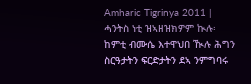Amharic Tigrinya 2011 | ሓንትስ ነቲ ዝኣዘዝክዎም ኲሉ፡ ከምቲ ብሙሴ እተዋህበ ዂሉ ሕግን ስርዓታትን ፍርድታትን ደኣ ንምግባሩ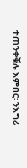ተጠንቀቑሉ እምበር፡ ንእግሪ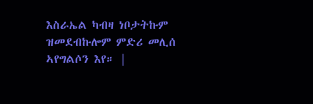እስራኤል ካብዛ ነቦታትኩም ዝመደብኩሎም ምድሪ መሊሰ ኣየግልሶን እየ። |